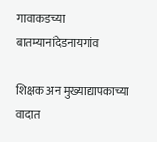गावाकडच्या बातम्यानांदेडनायगांव

शिक्षक अन मुख्याद्यापकाच्या वादात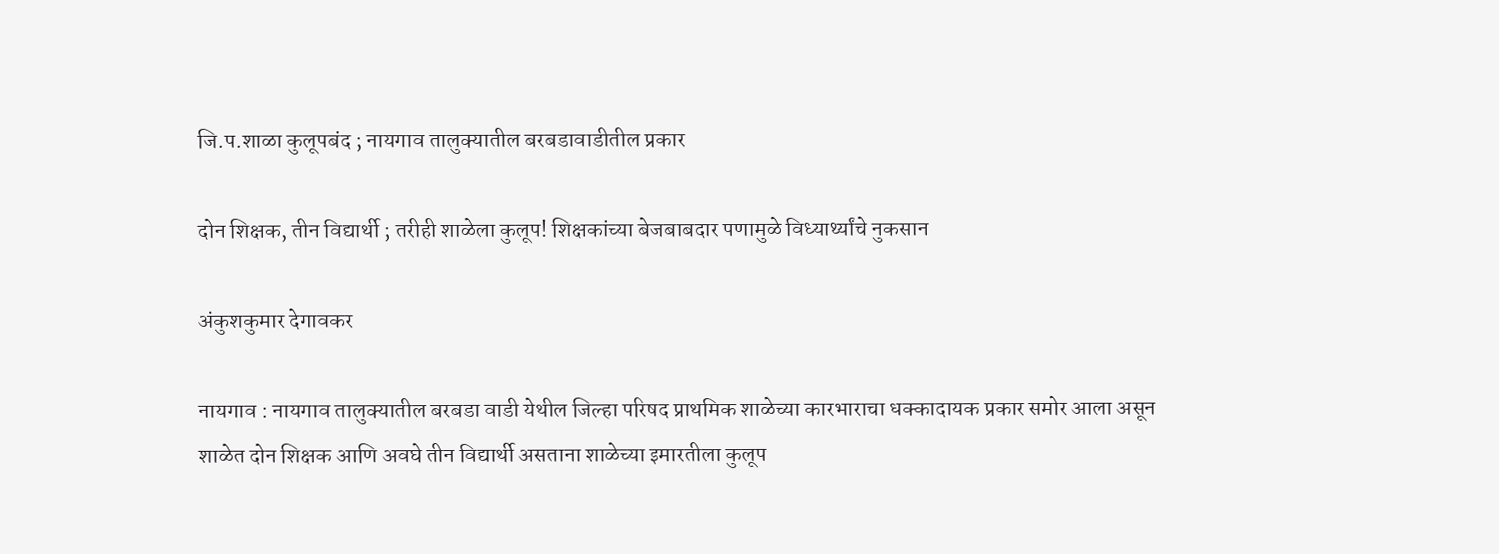जि.प.शाळा कुलूपबंद ; नायगाव तालुक्यातील बरबडावाडीतील प्रकार

दोन शिक्षक, तीन विद्यार्थी ; तरीही शाळेला कुलूप! शिक्षकांच्या बेजबाबदार पणामुळे विध्यार्थ्यांचे नुकसान

अंकुशकुमार देगावकर

नायगाव : नायगाव तालुक्यातील बरबडा वाडी येथील जिल्हा परिषद प्राथमिक शाळेच्या कारभाराचा धक्कादायक प्रकार समोर आला असून शाळेत दोन शिक्षक आणि अवघे तीन विद्यार्थी असताना शाळेच्या इमारतीला कुलूप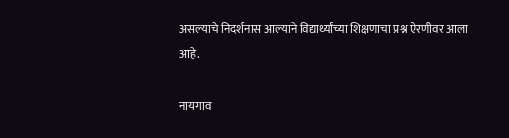असल्याचे निदर्शनास आल्याने विद्यार्थ्यांच्या शिक्षणाचा प्रश्न ऐरणीवर आला आहे.

नायगाव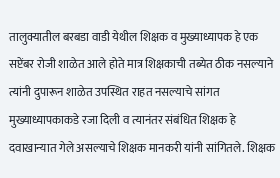तालुक्यातील बरबडा वाडी येथील शिक्षक व मुख्याध्यापक हे एक सप्टेंबर रोजी शाळेत आले होते मात्र शिक्षकाची तब्येत ठीक नसल्याने त्यांनी दुपारून शाळेत उपस्थित राहत नसल्याचे सांगत मुख्याध्यापकाकडे रजा दिली व त्यानंतर संबंधित शिक्षक हे दवाखान्यात गेले असल्याचे शिक्षक मानकरी यांनी सांगितले. शिक्षक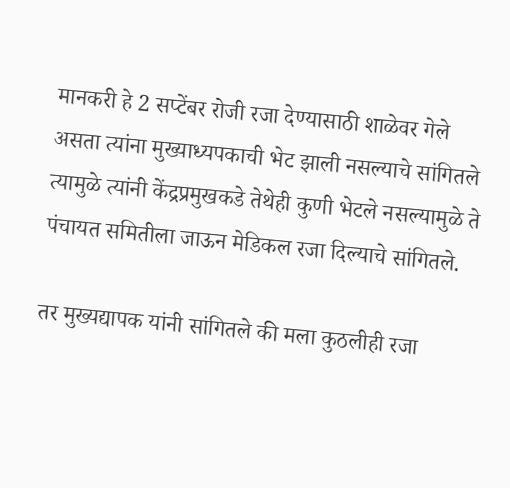मानकरी हे 2 सप्टेंबर रोजी रजा देण्यासाठी शाळेवर गेले असता त्यांना मुख्याध्यपकाची भेट झाली नसल्याचे सांगितले त्यामुळे त्यांनी केंद्रप्रमुखकडे तेथेही कुणी भेटले नसल्यामुळे ते पंचायत समितीला जाऊन मेडिकल रजा दिल्याचे सांगितले.

तर मुख्यद्यापक यांनी सांगितले की मला कुठलीही रजा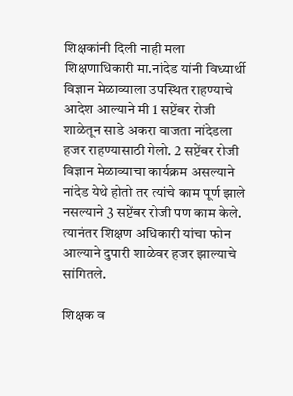शिक्षकांनी दिली नाही मला शिक्षणाधिकारी मा.नांदेड यांनी विध्यार्थी विज्ञान मेळाव्याला उपस्थित राहण्याचे आदेश आल्याने मी 1 सप्टेंबर रोजी शाळेतून साडे अकरा वाजता नांदेडला हजर राहण्यासाठी गेलो. 2 सप्टेंबर रोजी विज्ञान मेळाव्याचा कार्यक्रम असल्याने नांदेड येथे होतो तर त्यांचे काम पूर्ण झाले नसल्याने 3 सप्टेंबर रोजी पण काम केले. त्यानंतर शिक्षण अधिकारी यांचा फोन आल्याने दुपारी शाळेवर हजर झाल्याचे सांगितले.

शिक्षक व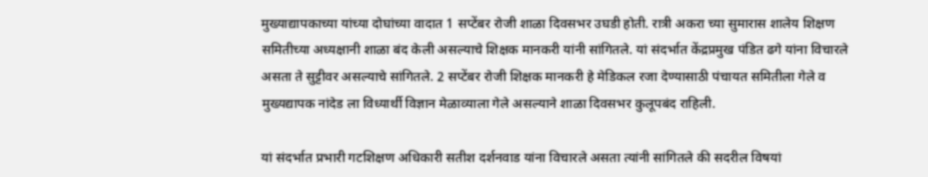मुख्याद्यापकाच्या यांच्या दोघांच्या वादात 1 सप्टेंबर रोजी शाळा दिवसभर उघडी होती. रात्री अकरा च्या सुमारास शालेय शिक्षण समितीच्या अध्यक्षानी शाळा बंद केली असल्याचे शिक्षक मानकरी यांनी सांगितले. यां संदर्भात केंद्रप्रमुख पंडित ढगे यांना विचारले असता ते सुट्टीवर असल्याचे सांगितले. 2 सप्टेंबर रोजी शिक्षक मानकरी हे मेडिकल रजा देण्यासाठी पंचायत समितीला गेले व मुख्यद्यापक नांदेड ला विध्यार्थी विज्ञान मेळाव्याला गेले असल्याने शाळा दिवसभर कुलूपबंद राहिली.

यां संदर्भात प्रभारी गटशिक्षण अधिकारी सतीश दर्शनवाड यांना विचारले असता त्यांनी सांगितले की सदरील विषयां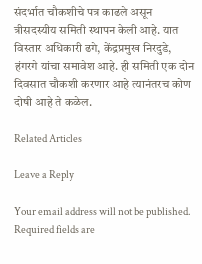संदर्भात चौकशीचे पत्र काढले असून त्रीसदस्यीय समिती स्थापन केली आहे. यात विस्तार अधिकारी ढगे, केंद्रप्रमुख निरदुडे, हंगरगे यांचा समावेश आहे. ही समिती एक दोन दिवसात चौकशी करणार आहे त्यानंतरच कोण दोषी आहे ते कळेल.

Related Articles

Leave a Reply

Your email address will not be published. Required fields are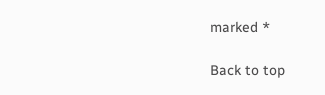marked *

Back to top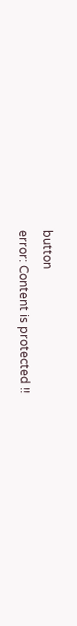button
error: Content is protected !!